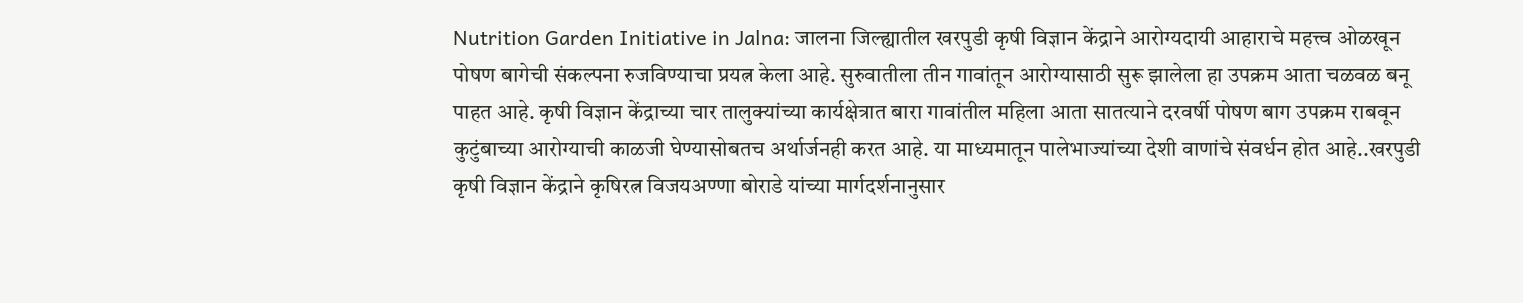Nutrition Garden Initiative in Jalna: जालना जिल्ह्यातील खरपुडी कृषी विज्ञान केंद्राने आरोग्यदायी आहाराचे महत्त्व ओळखून पोषण बागेची संकल्पना रुजविण्याचा प्रयत्न केला आहे. सुरुवातीला तीन गावांतून आरोग्यासाठी सुरू झालेला हा उपक्रम आता चळवळ बनू पाहत आहे. कृषी विज्ञान केंद्राच्या चार तालुक्यांच्या कार्यक्षेत्रात बारा गावांतील महिला आता सातत्याने दरवर्षी पोषण बाग उपक्रम राबवून कुटुंबाच्या आरोग्याची काळजी घेण्यासोबतच अर्थार्जनही करत आहे. या माध्यमातून पालेभाज्यांच्या देशी वाणांचे संवर्धन होत आहे..खरपुडी कृषी विज्ञान केंद्राने कृषिरत्न विजयअण्णा बोराडे यांच्या मार्गदर्शनानुसार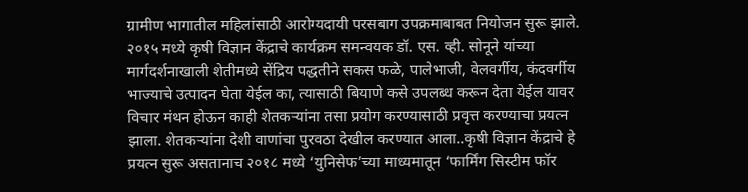ग्रामीण भागातील महिलांसाठी आरोग्यदायी परसबाग उपक्रमाबाबत नियोजन सुरू झाले. २०१५ मध्ये कृषी विज्ञान केंद्राचे कार्यक्रम समन्वयक डॉ. एस. व्ही. सोनूने यांच्या मार्गदर्शनाखाली शेतीमध्ये सेंद्रिय पद्धतीने सकस फळे, पालेभाजी, वेलवर्गीय, कंदवर्गीय भाज्याचे उत्पादन घेता येईल का, त्यासाठी बियाणे कसे उपलब्ध करून देता येईल यावर विचार मंथन होऊन काही शेतकऱ्यांना तसा प्रयोग करण्यासाठी प्रवृत्त करण्याचा प्रयत्न झाला. शेतकऱ्यांना देशी वाणांचा पुरवठा देखील करण्यात आला..कृषी विज्ञान केंद्राचे हे प्रयत्न सुरू असतानाच २०१८ मध्ये ‘युनिसेफ’च्या माध्यमातून ‘फार्मिंग सिस्टीम फॉर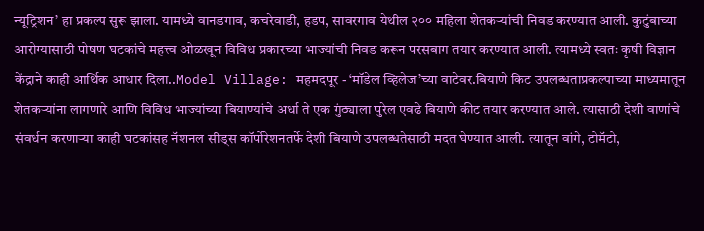न्यूट्रिशन’ हा प्रकल्प सुरू झाला. यामध्ये वानडगाव, कचरेवाडी, हडप, सावरगाव येथील २०० महिला शेतकऱ्यांची निवड करण्यात आली. कुटुंबाच्या आरोग्यासाठी पोषण घटकांचे महत्त्व ओळखून विविध प्रकारच्या भाज्यांची निवड करून परसबाग तयार करण्यात आली. त्यामध्ये स्वतः कृषी विज्ञान केंद्राने काही आर्थिक आधार दिला..Model Village: महमदपूर - ‘मॉडेल व्हिलेज’च्या वाटेवर.बियाणे किट उपलब्धताप्रकल्पाच्या माध्यमातून शेतकऱ्यांना लागणारे आणि विविध भाज्यांच्या बियाण्यांचे अर्धा ते एक गुंठ्याला पुरेल एवढे बियाणे कीट तयार करण्यात आले. त्यासाठी देशी वाणांचे संवर्धन करणाऱ्या काही घटकांसह नॅशनल सीड्स कॉर्पोरेशनतर्फे देशी बियाणे उपलब्धतेसाठी मदत घेण्यात आली. त्यातून वांगे, टोमॅटो,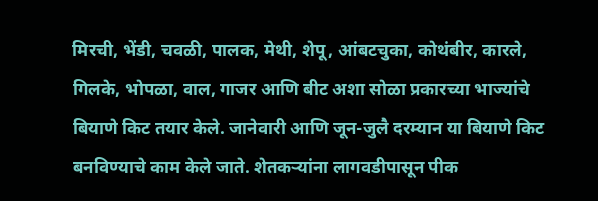मिरची, भेंडी, चवळी, पालक, मेथी, शेपू, आंबटचुका, कोथंबीर, कारले, गिलके, भोपळा, वाल, गाजर आणि बीट अशा सोळा प्रकारच्या भाज्यांचे बियाणे किट तयार केले. जानेवारी आणि जून-जुलै दरम्यान या बियाणे किट बनविण्याचे काम केले जाते. शेतकऱ्यांना लागवडीपासून पीक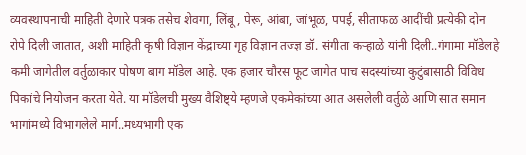व्यवस्थापनाची माहिती देणारे पत्रक तसेच शेवगा, लिंबू, पेरू, आंबा, जांभूळ, पपई, सीताफळ आदींची प्रत्येकी दोन रोपे दिली जातात, अशी माहिती कृषी विज्ञान केंद्राच्या गृह विज्ञान तज्ज्ञ डॉ. संगीता कऱ्हाळे यांनी दिली..गंगामा मॉडेलहे कमी जागेतील वर्तुळाकार पोषण बाग मॉडेल आहे. एक हजार चौरस फूट जागेत पाच सदस्यांच्या कुटुंबासाठी विविध पिकांचे नियोजन करता येते. या मॉडेलची मुख्य वैशिष्ट्ये म्हणजे एकमेकांच्या आत असलेली वर्तुळे आणि सात समान भागांमध्ये विभागलेले मार्ग..मध्यभागी एक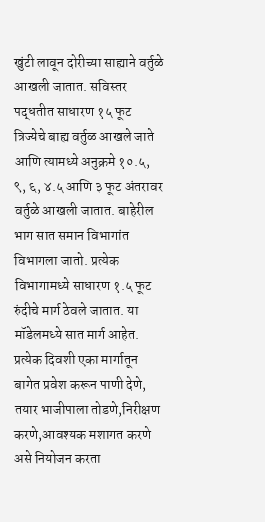खुंटी लावून दोरीच्या साह्याने वर्तुळे आखली जातात. सविस्तर पद्धतीत साधारण १५ फूट त्रिज्येचे बाह्य वर्तुळ आखले जाते आणि त्यामध्ये अनुक्रमे १०.५, ९, ६, ४.५ आणि ३ फूट अंतरावर वर्तुळे आखली जातात. बाहेरील भाग सात समान विभागांत विभागला जातो. प्रत्येक विभागामध्ये साधारण १.५ फूट रुंदीचे मार्ग ठेवले जातात. या मॉडेलमध्ये सात मार्ग आहेत. प्रत्येक दिवशी एका मार्गातून बागेत प्रवेश करून पाणी देणे, तयार भाजीपाला तोडणे,निरीक्षण करणे,आवश्यक मशागत करणे असे नियोजन करता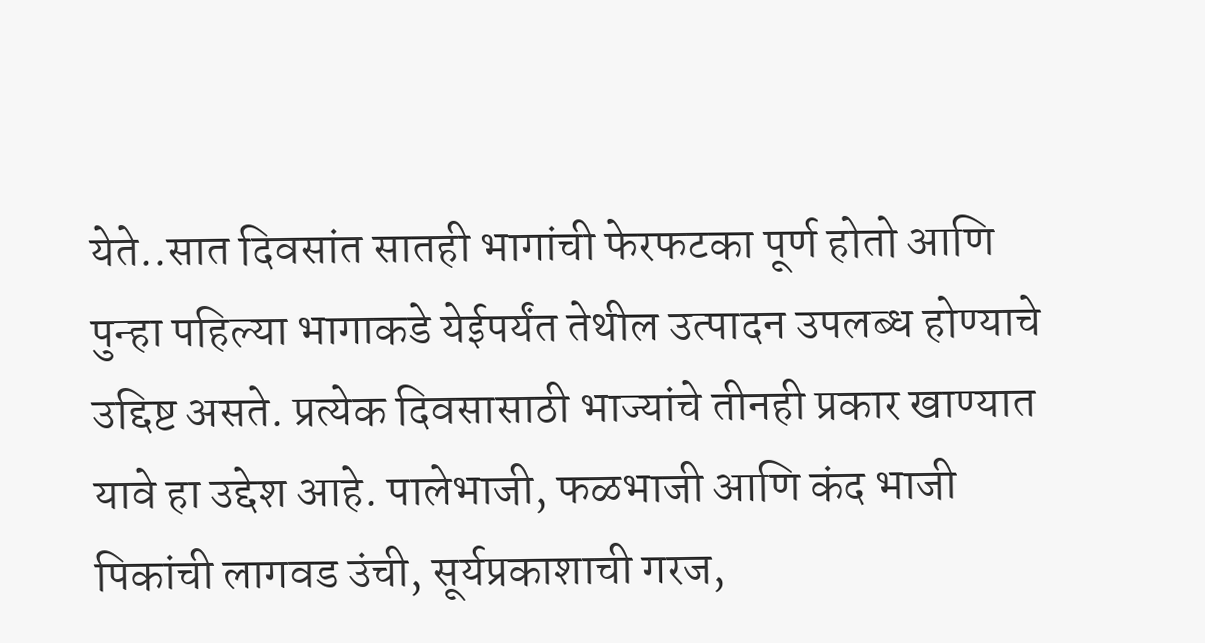येते..सात दिवसांत सातही भागांची फेरफटका पूर्ण होतो आणि पुन्हा पहिल्या भागाकडे येईपर्यंत तेथील उत्पादन उपलब्ध होण्याचे उद्दिष्ट असते. प्रत्येक दिवसासाठी भाज्यांचे तीनही प्रकार खाण्यात यावे हा उद्देश आहे. पालेभाजी, फळभाजी आणि कंद भाजी पिकांची लागवड उंची, सूर्यप्रकाशाची गरज,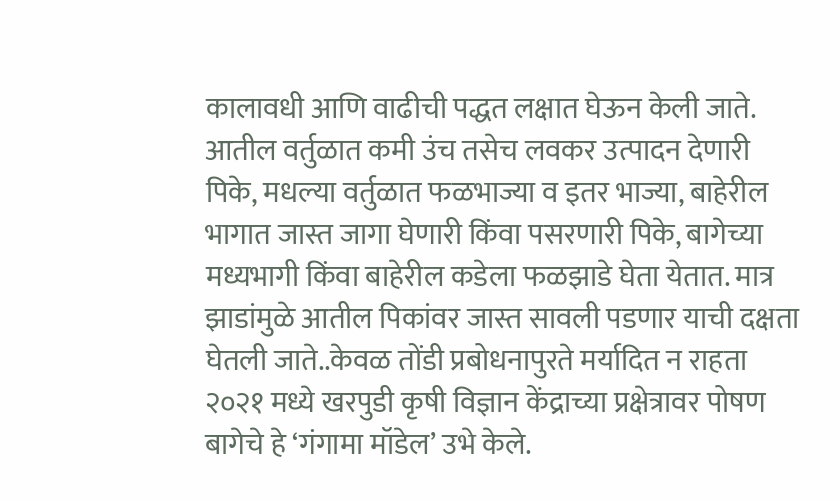कालावधी आणि वाढीची पद्धत लक्षात घेऊन केली जाते. आतील वर्तुळात कमी उंच तसेच लवकर उत्पादन देणारी पिके, मधल्या वर्तुळात फळभाज्या व इतर भाज्या, बाहेरील भागात जास्त जागा घेणारी किंवा पसरणारी पिके, बागेच्या मध्यभागी किंवा बाहेरील कडेला फळझाडे घेता येतात. मात्र झाडांमुळे आतील पिकांवर जास्त सावली पडणार याची दक्षता घेतली जाते..केवळ तोंडी प्रबोधनापुरते मर्यादित न राहता २०२१ मध्ये खरपुडी कृषी विज्ञान केंद्राच्या प्रक्षेत्रावर पोषण बागेचे हे ‘गंगामा मॉडेल’ उभे केले.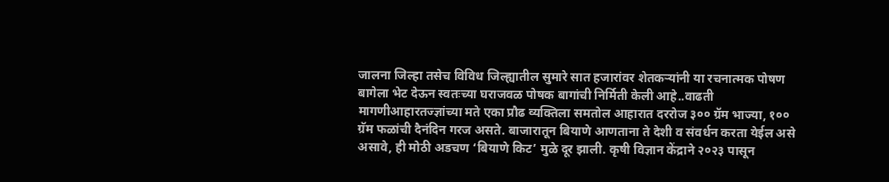जालना जिल्हा तसेच विविध जिल्ह्यातील सुमारे सात हजारांवर शेतकऱ्यांनी या रचनात्मक पोषण बागेला भेट देऊन स्वतःच्या घराजवळ पोषक बागांची निर्मिती केली आहे..वाढती मागणीआहारतज्ज्ञांच्या मते एका प्रौढ व्यक्तिला समतोल आहारात दररोज ३०० ग्रॅम भाज्या, १०० ग्रॅम फळांची दैनंदिन गरज असते. बाजारातून बियाणे आणताना ते देशी व संवर्धन करता येईल असे असावे, ही मोठी अडचण ‘बियाणे किट’ मुळे दूर झाली. कृषी विज्ञान केंद्राने २०२३ पासून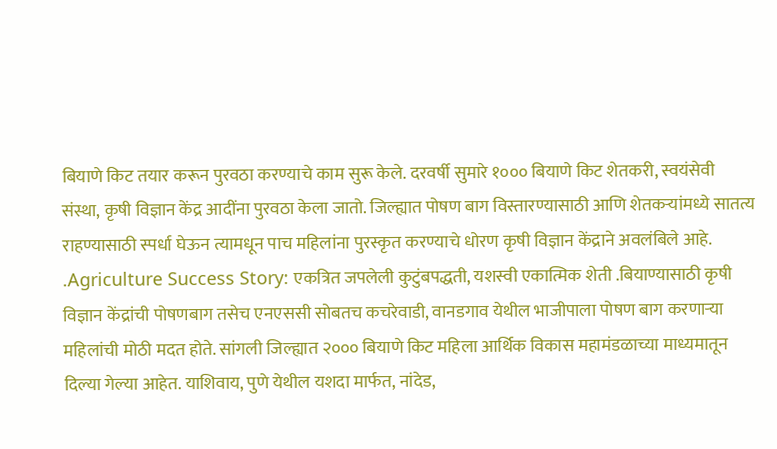बियाणे किट तयार करून पुरवठा करण्याचे काम सुरू केले. दरवर्षी सुमारे १००० बियाणे किट शेतकरी, स्वयंसेवी संस्था, कृषी विज्ञान केंद्र आदींना पुरवठा केला जातो. जिल्ह्यात पोषण बाग विस्तारण्यासाठी आणि शेतकऱ्यांमध्ये सातत्य राहण्यासाठी स्पर्धा घेऊन त्यामधून पाच महिलांना पुरस्कृत करण्याचे धोरण कृषी विज्ञान केंद्राने अवलंबिले आहे. .Agriculture Success Story: एकत्रित जपलेली कुटुंबपद्धती, यशस्वी एकात्मिक शेती .बियाण्यासाठी कृषी विज्ञान केंद्रांची पोषणबाग तसेच एनएससी सोबतच कचरेवाडी, वानडगाव येथील भाजीपाला पोषण बाग करणाऱ्या महिलांची मोठी मदत होते. सांगली जिल्ह्यात २००० बियाणे किट महिला आर्थिक विकास महामंडळाच्या माध्यमातून दिल्या गेल्या आहेत. याशिवाय, पुणे येथील यशदा मार्फत, नांदेड,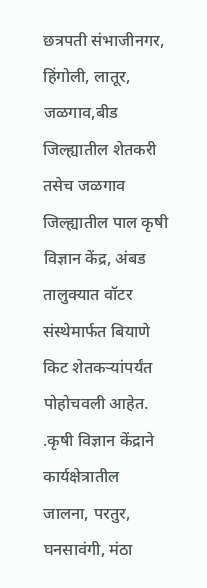छत्रपती संभाजीनगर, हिंगोली, लातूर, जळगाव,बीड जिल्ह्यातील शेतकरी तसेच जळगाव जिल्ह्यातील पाल कृषी विज्ञान केंद्र, अंबड तालुक्यात वॉटर संस्थेमार्फत बियाणे किट शेतकऱ्यांपर्यंत पोहोचवली आहेत. .कृषी विज्ञान केंद्राने कार्यक्षेत्रातील जालना, परतुर, घनसावंगी, मंठा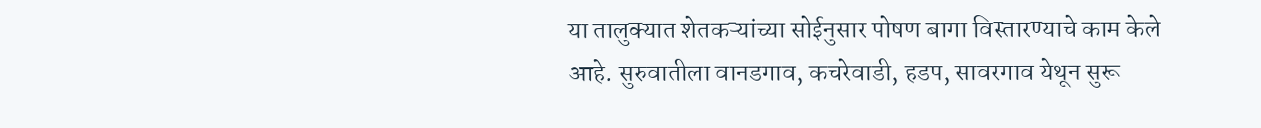या तालुक्यात शेतकऱ्यांच्या सोईनुसार पोषण बागा विस्तारण्याचे काम केले आहे. सुरुवातीला वानडगाव, कचरेवाडी, हडप, सावरगाव येथून सुरू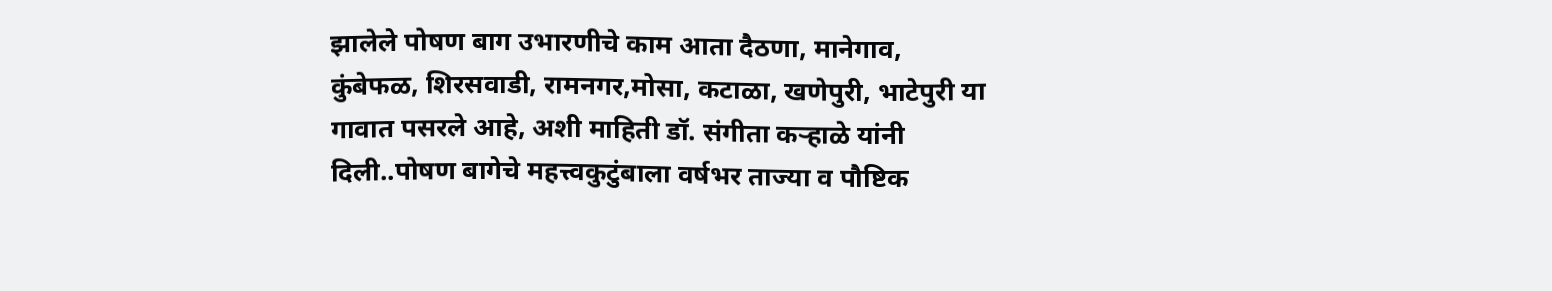झालेले पोषण बाग उभारणीचे काम आता दैठणा, मानेगाव, कुंबेफळ, शिरसवाडी, रामनगर,मोसा, कटाळा, खणेपुरी, भाटेपुरी या गावात पसरले आहे, अशी माहिती डॉ. संगीता कऱ्हाळे यांनी दिली..पोषण बागेचे महत्त्वकुटुंबाला वर्षभर ताज्या व पौष्टिक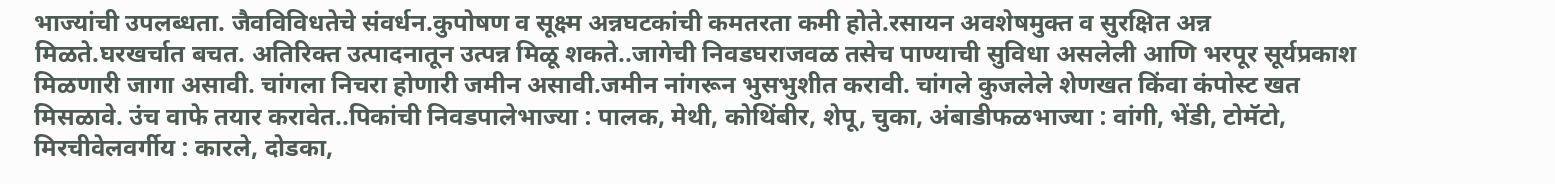भाज्यांची उपलब्धता. जैवविविधतेचे संवर्धन.कुपोषण व सूक्ष्म अन्नघटकांची कमतरता कमी होते.रसायन अवशेषमुक्त व सुरक्षित अन्न मिळते.घरखर्चात बचत. अतिरिक्त उत्पादनातून उत्पन्न मिळू शकते..जागेची निवडघराजवळ तसेच पाण्याची सुविधा असलेली आणि भरपूर सूर्यप्रकाश मिळणारी जागा असावी. चांगला निचरा होणारी जमीन असावी.जमीन नांगरून भुसभुशीत करावी. चांगले कुजलेले शेणखत किंवा कंपोस्ट खत मिसळावे. उंच वाफे तयार करावेत..पिकांची निवडपालेभाज्या : पालक, मेथी, कोथिंबीर, शेपू, चुका, अंबाडीफळभाज्या : वांगी, भेंडी, टोमॅटो, मिरचीवेलवर्गीय : कारले, दोडका,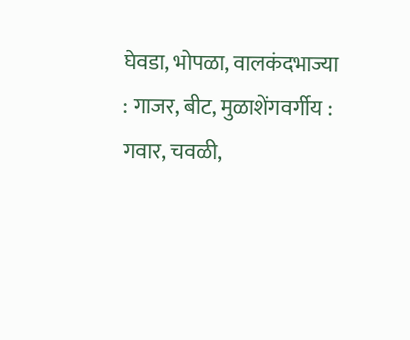घेवडा, भोपळा, वालकंदभाज्या : गाजर, बीट, मुळाशेंगवर्गीय : गवार, चवळी,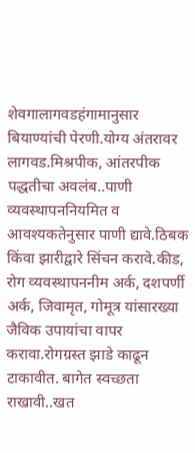शेवगालागवडहंगामानुसार बियाण्यांची पेरणी.योग्य अंतरावर लागवड.मिश्रपीक, आंतरपीक पद्धतीचा अवलंब..पाणी व्यवस्थापननियमित व आवश्यकतेनुसार पाणी द्यावे.ठिबक किंवा झारीद्वारे सिंचन करावे.कीड, रोग व्यवस्थापननीम अर्क, दशपर्णी अर्क, जिवामृत, गोमूत्र यांसारख्या जैविक उपायांचा वापर करावा.रोगग्रस्त झाडे काढून टाकावीत. बागेत स्वच्छता राखावी..खत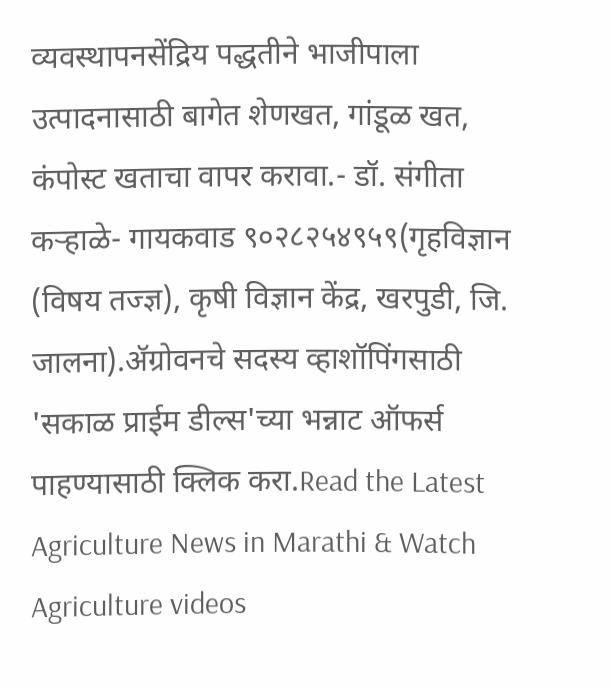व्यवस्थापनसेंद्रिय पद्धतीने भाजीपाला उत्पादनासाठी बागेत शेणखत, गांडूळ खत, कंपोस्ट खताचा वापर करावा.- डॉ. संगीता कऱ्हाळे- गायकवाड ९०२८२५४९५९(गृहविज्ञान (विषय तज्ज्ञ), कृषी विज्ञान केंद्र, खरपुडी, जि. जालना).ॲग्रोवनचे सदस्य व्हाशॉपिंगसाठी 'सकाळ प्राईम डील्स'च्या भन्नाट ऑफर्स पाहण्यासाठी क्लिक करा.Read the Latest Agriculture News in Marathi & Watch Agriculture videos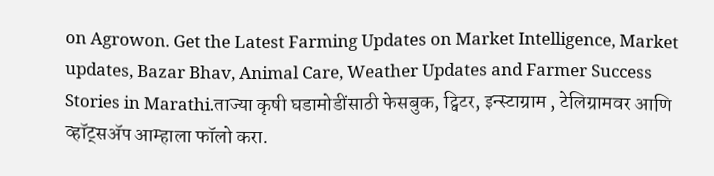on Agrowon. Get the Latest Farming Updates on Market Intelligence, Market updates, Bazar Bhav, Animal Care, Weather Updates and Farmer Success Stories in Marathi.ताज्या कृषी घडामोडींसाठी फेसबुक, ट्विटर, इन्स्टाग्राम , टेलिग्रामवर आणि व्हॉट्सॲप आम्हाला फॉलो करा.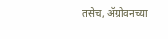तसेच, ॲग्रोवनच्या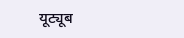यूट्यूब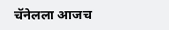चॅनेलला आजच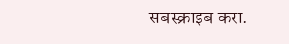सबस्क्राइब करा.